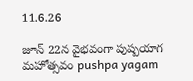11.6.26

జూన్ 22న వైభవంగా పుష్పయాగ మహోత్సవం pushpa yagam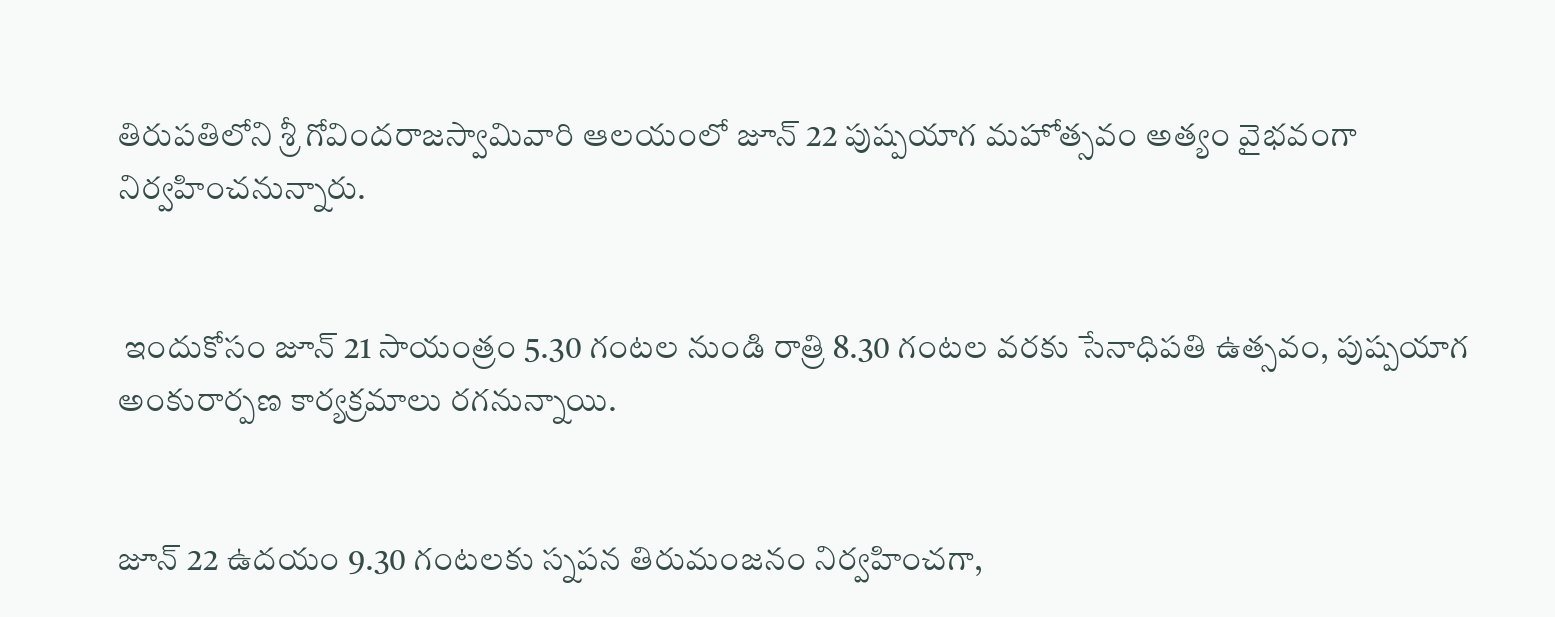తిరుపతిలోని శ్రీ గోవిందరాజస్వామివారి ఆలయంలో జూన్ 22 పుష్పయాగ మహోత్సవం అత్యం వైభవంగా నిర్వహించనున్నారు.


 ఇందుకోసం జూన్ 21 సాయంత్రం 5.30 గంటల నుండి రాత్రి 8.30 గంటల వరకు సేనాధిపతి ఉత్సవం, పుష్పయాగ అంకురార్పణ కార్యక్రమాలు రగనున్నాయి.


జూన్ 22 ఉదయం 9.30 గంటలకు స్నపన తిరుమంజనం నిర్వహించగా,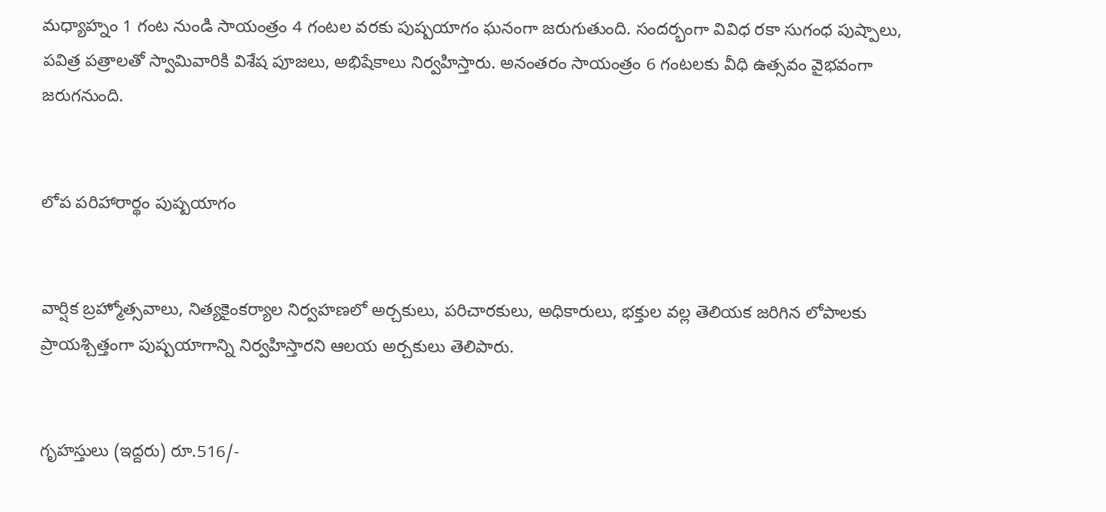మధ్యాహ్నం 1 గంట నుండి సాయంత్రం 4 గంటల వరకు పుష్పయాగం ఘనంగా జరుగుతుంది. సందర్భంగా వివిధ రకా సుగంధ పుష్పాలు, పవిత్ర పత్రాలతో స్వామివారికి విశేష పూజలు, అభిషేకాలు నిర్వహిస్తారు. అనంతరం సాయంత్రం 6 గంటలకు వీధి ఉత్సవం వైభవంగా జరుగనుంది.


లోప పరిహారార్థం పుష్పయాగం


వార్షిక బ్రహ్మోత్సవాలు, నిత్యకైంకర్యాల నిర్వహణలో అర్చకులు, పరిచారకులు, అధికారులు, భక్తుల వల్ల తెలియక జరిగిన లోపాలకు ప్రాయశ్చిత్తంగా పుష్పయాగాన్ని నిర్వహిస్తారని ఆలయ అర్చకులు తెలిపారు.


గృహస్తులు (ఇద్దరు) రూ.516/-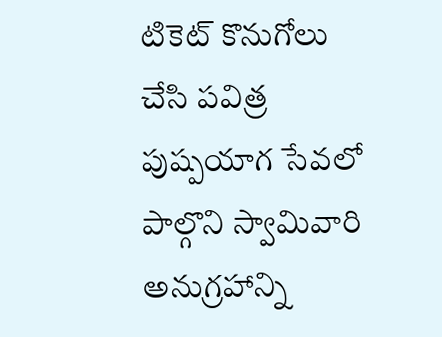టికెట్‌ కొనుగోలు చేసి పవిత్ర పుష్పయాగ సేవలో పాల్గొని స్వామివారి అనుగ్రహాన్ని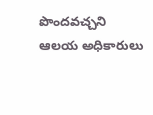పొందవచ్చని ఆలయ అధికారులు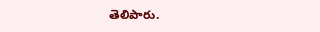తెలిపారు.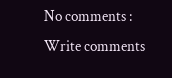No comments :
Write comments